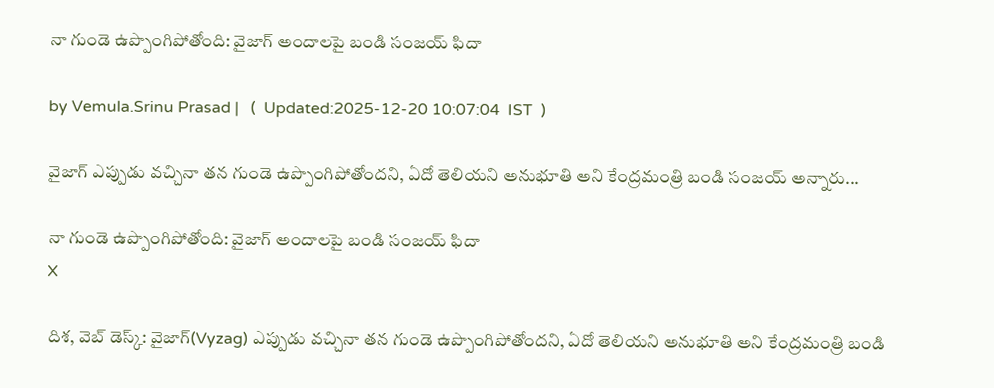నా గుండె ఉప్పొంగిపోతోంది: వైజాగ్ అందాలపై బండి సంజయ్ ఫిదా

by Vemula.Srinu Prasad |   (  Updated:2025-12-20 10:07:04  IST  )

వైజాగ్ ఎప్పుడు వచ్చినా తన గుండె ఉప్పొంగిపోతోందని, ఏదో తెలియని అనుభూతి అని కేంద్రమంత్రి బండి సంజయ్ అన్నారు...

నా గుండె ఉప్పొంగిపోతోంది: వైజాగ్ అందాలపై బండి సంజయ్ ఫిదా
X

దిశ, వెబ్ డెస్క్: వైజాగ్(Vyzag) ఎప్పుడు వచ్చినా తన గుండె ఉప్పొంగిపోతోందని, ఏదో తెలియని అనుభూతి అని కేంద్రమంత్రి బండి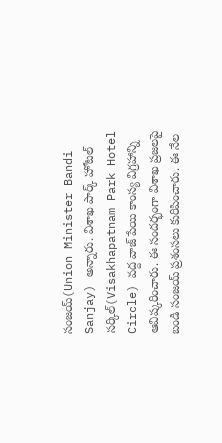సంజయ్(Union Minister Bandi Sanjay) అన్నారు. విశాఖ పార్క్ హోటల్ సర్కిల్(Visakhapatnam Park Hotel Circle) వద్ద వాజ్ పేయి కాంస్య విగ్రహాన్ని ఆవిష్కరించారు. ఈ సందర్భంగా విశాఖ ప్రజలపై బండి సంజయ్ ప్రశంసలు కురిపించారు. ఈ నేల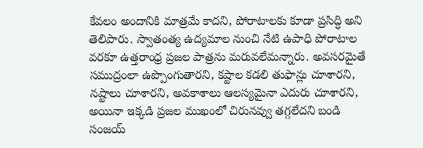కేవలం అందానికి మాత్రమే కాదని, పోరాటాలకు కూడా ప్రసిద్ధి అని తెలిపారు. స్వాతంత్య ఉద్యమాల నుంచి నేటి ఉపాధి పోరాటాల వరకూ ఉత్తరాంధ్ర ప్రజల పాత్రను మరువలేమన్నారు. అవసరమైతే సముద్రంలా ఉప్పొంగుతారని, కష్టాల కడలి తుఫాన్లు చూశారని, నష్టాలు చూశారని, అవకాశాలు ఆలస్యమైనా ఎదురు చూశారని, అయినా ఇక్కడి ప్రజల ముఖంలో చిరునవ్వు తగ్గలేదని బండి సంజయ్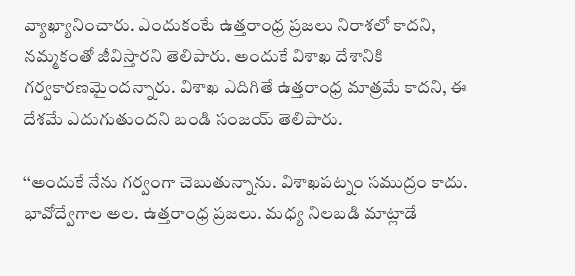వ్యాఖ్యానించారు. ఎందుకంటే ఉత్తరాంధ్ర ప్రజలు నిరాశలో కాదని, నమ్మకంతో జీవిస్తారని తెలిపారు. అందుకే విశాఖ దేశానికి గర్వకారణమైందన్నారు. విశాఖ ఎదిగితే ఉత్తరాంధ్ర మాత్రమే కాదని, ఈ దేశమే ఎదుగుతుందని బండి సంజయ్ తెలిపారు.

‘‘అందుకే నేను గర్వంగా చెబుతున్నాను. విశాఖపట్నం సముద్రం కాదు. భావోద్వేగాల అల. ఉత్తరాంధ్ర ప్రజలు. మధ్య నిలబడి మాట్లాడే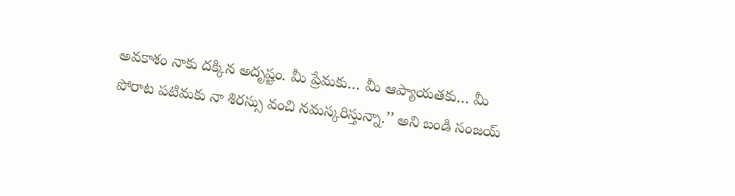అవకాశం నాకు దక్కిన అదృష్టం. మీ ప్రేమకు… మీ ఆప్యాయతకు… మీ పోరాట పటిమకు నా శిరస్సు వంచి నమస్కరిస్తున్నా.’’ అని బండి సంజయ్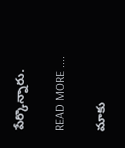పేర్కొన్నారు.

READ MORE ....

మాకు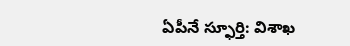ఏపీనే స్ఫూర్తి: విశాఖ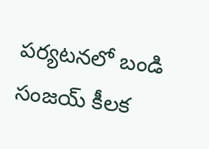పర్యటనలో బండి సంజయ్ కీలక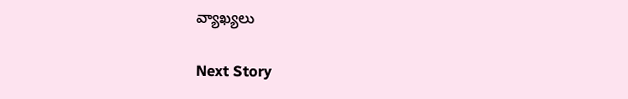వ్యాఖ్యలు

Next Story